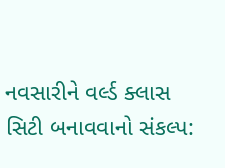નવસારીને વર્લ્ડ ક્લાસ સિટી બનાવવાનો સંકલ્પ: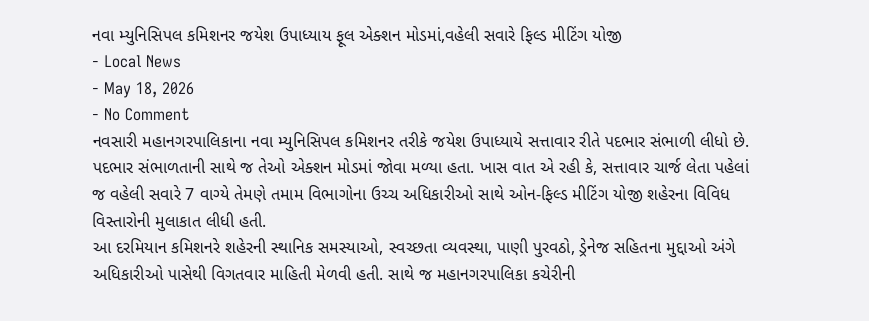નવા મ્યુનિસિપલ કમિશનર જયેશ ઉપાધ્યાય ફૂલ એક્શન મોડમાં,વહેલી સવારે ફિલ્ડ મીટિંગ યોજી
- Local News
- May 18, 2026
- No Comment
નવસારી મહાનગરપાલિકાના નવા મ્યુનિસિપલ કમિશનર તરીકે જયેશ ઉપાધ્યાયે સત્તાવાર રીતે પદભાર સંભાળી લીધો છે. પદભાર સંભાળતાની સાથે જ તેઓ એક્શન મોડમાં જોવા મળ્યા હતા. ખાસ વાત એ રહી કે, સત્તાવાર ચાર્જ લેતા પહેલાં જ વહેલી સવારે 7 વાગ્યે તેમણે તમામ વિભાગોના ઉચ્ચ અધિકારીઓ સાથે ઓન-ફિલ્ડ મીટિંગ યોજી શહેરના વિવિધ વિસ્તારોની મુલાકાત લીધી હતી.
આ દરમિયાન કમિશનરે શહેરની સ્થાનિક સમસ્યાઓ, સ્વચ્છતા વ્યવસ્થા, પાણી પુરવઠો, ડ્રેનેજ સહિતના મુદ્દાઓ અંગે અધિકારીઓ પાસેથી વિગતવાર માહિતી મેળવી હતી. સાથે જ મહાનગરપાલિકા કચેરીની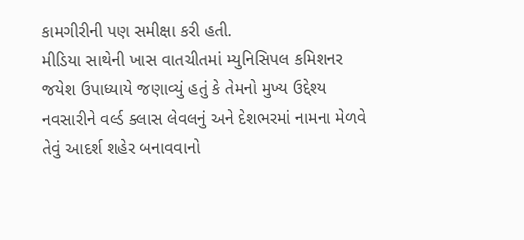કામગીરીની પણ સમીક્ષા કરી હતી.
મીડિયા સાથેની ખાસ વાતચીતમાં મ્યુનિસિપલ કમિશનર જયેશ ઉપાધ્યાયે જણાવ્યું હતું કે તેમનો મુખ્ય ઉદ્દેશ્ય નવસારીને વર્લ્ડ ક્લાસ લેવલનું અને દેશભરમાં નામના મેળવે તેવું આદર્શ શહેર બનાવવાનો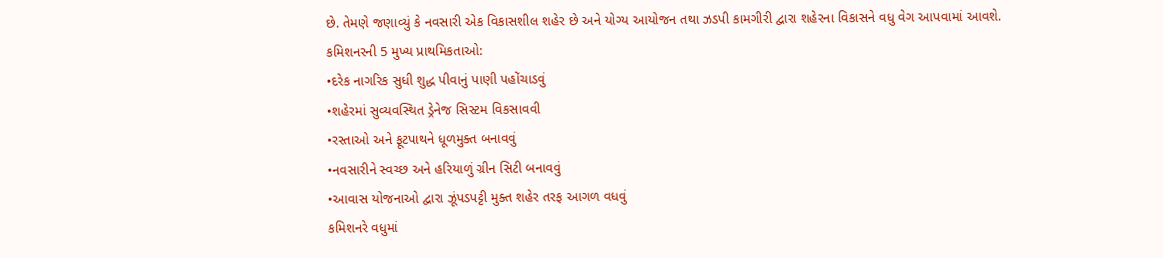છે. તેમણે જણાવ્યું કે નવસારી એક વિકાસશીલ શહેર છે અને યોગ્ય આયોજન તથા ઝડપી કામગીરી દ્વારા શહેરના વિકાસને વધુ વેગ આપવામાં આવશે.
કમિશનરની 5 મુખ્ય પ્રાથમિકતાઓ:
•દરેક નાગરિક સુધી શુદ્ધ પીવાનું પાણી પહોંચાડવું
•શહેરમાં સુવ્યવસ્થિત ડ્રેનેજ સિસ્ટમ વિકસાવવી
•રસ્તાઓ અને ફૂટપાથને ધૂળમુક્ત બનાવવું
•નવસારીને સ્વચ્છ અને હરિયાળું ગ્રીન સિટી બનાવવું
•આવાસ યોજનાઓ દ્વારા ઝૂંપડપટ્ટી મુક્ત શહેર તરફ આગળ વધવું
કમિશનરે વધુમાં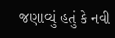જણાવ્યું હતું કે નવી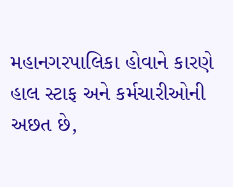મહાનગરપાલિકા હોવાને કારણે હાલ સ્ટાફ અને કર્મચારીઓની અછત છે,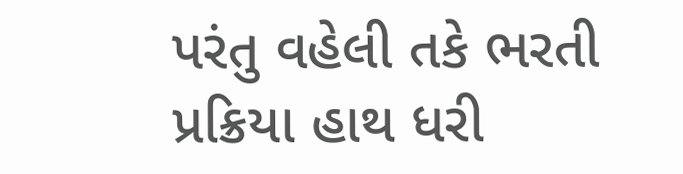પરંતુ વહેલી તકે ભરતી પ્રક્રિયા હાથ ધરી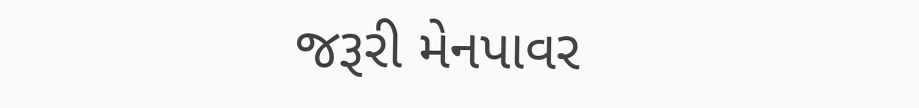જરૂરી મેનપાવર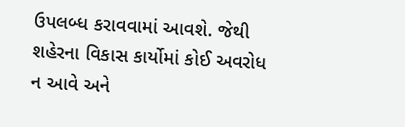ઉપલબ્ધ કરાવવામાં આવશે. જેથી શહેરના વિકાસ કાર્યોમાં કોઈ અવરોધ ન આવે અને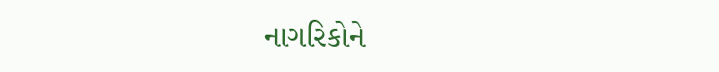નાગરિકોને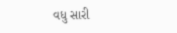વધુ સારી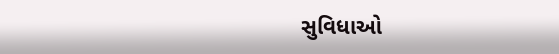સુવિધાઓ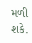મળી શકે.